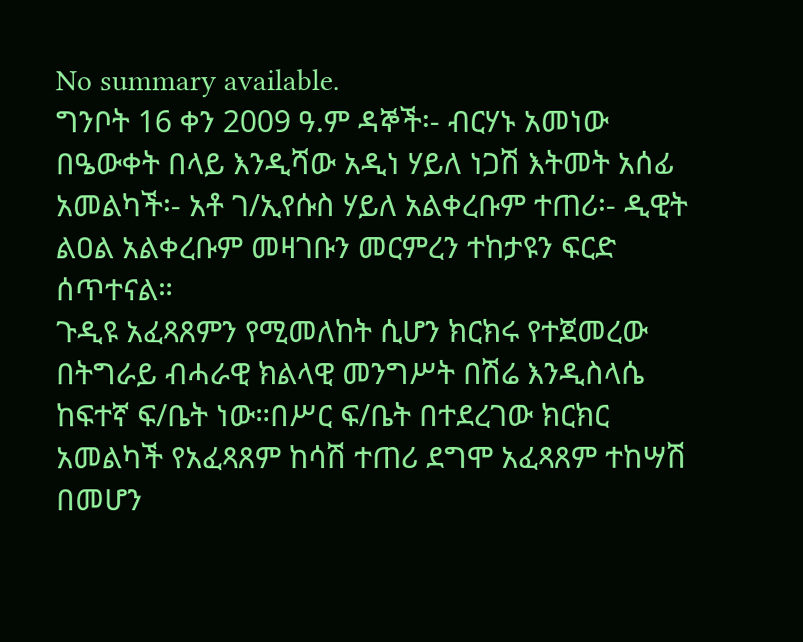No summary available.
ግንቦት 16 ቀን 2009 ዓ.ም ዳኞች፡- ብርሃኑ አመነው በዔውቀት በላይ እንዲሻው አዲነ ሃይለ ነጋሽ እትመት አሰፊ አመልካች፡- አቶ ገ/ኢየሱስ ሃይለ አልቀረቡም ተጠሪ፡- ዲዊት ልዐል አልቀረቡም መዛገቡን መርምረን ተከታዩን ፍርድ ሰጥተናል።
ጉዲዩ አፈጻጸምን የሚመለከት ሲሆን ክርክሩ የተጀመረው በትግራይ ብሓራዊ ክልላዊ መንግሥት በሽሬ እንዲስላሴ ከፍተኛ ፍ/ቤት ነው።በሥር ፍ/ቤት በተደረገው ክርክር አመልካች የአፈጻጸም ከሳሽ ተጠሪ ደግሞ አፈጻጸም ተከሣሽ በመሆን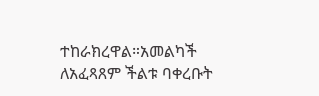ተከራክረዋል።አመልካች ለአፈጻጸም ችልቱ ባቀረቡት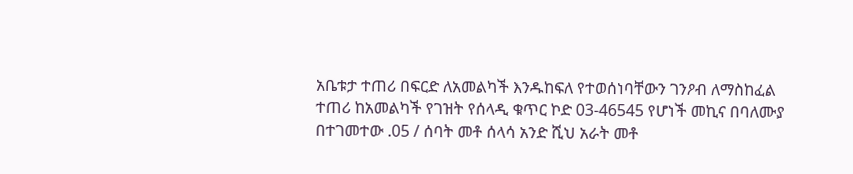አቤቱታ ተጠሪ በፍርድ ለአመልካች እንዱከፍለ የተወሰነባቸውን ገንዖብ ለማስከፈል ተጠሪ ከአመልካች የገዝት የሰላዲ ቁጥር ኮድ 03-46545 የሆነች መኪና በባለሙያ በተገመተው .05 / ሰባት መቶ ሰላሳ አንድ ሺህ አራት መቶ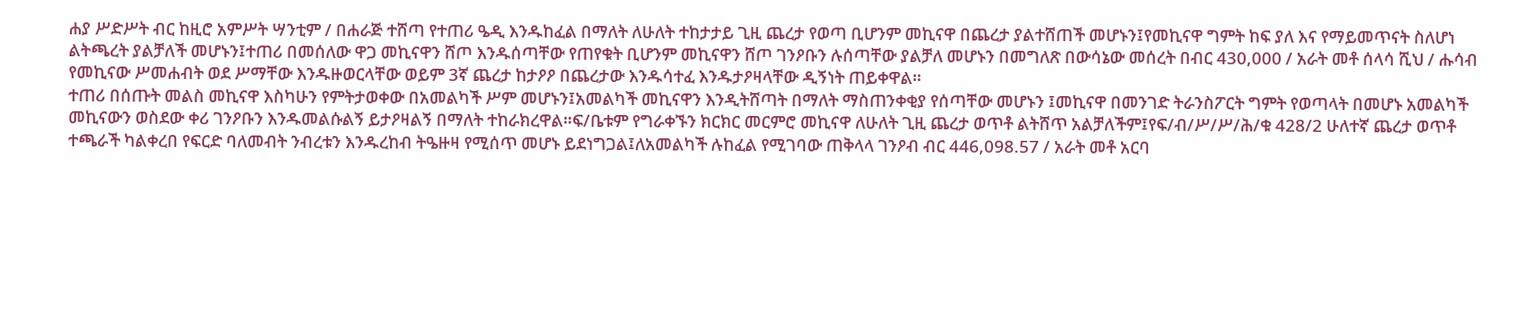ሐያ ሥድሥት ብር ከዚሮ አምሥት ሣንቲም / በሐራጅ ተሸጣ የተጠሪ ዔዲ እንዱከፈል በማለት ለሁለት ተከታታይ ጊዚ ጨረታ የወጣ ቢሆንም መኪናዋ በጨረታ ያልተሸጠች መሆኑን፤የመኪናዋ ግምት ከፍ ያለ እና የማይመጥናት ስለሆነ ልትጫረት ያልቻለች መሆኑን፤ተጠሪ በመሰለው ዋጋ መኪናዋን ሸጦ እንዱሰጣቸው የጠየቁት ቢሆንም መኪናዋን ሸጦ ገንዖቡን ሉሰጣቸው ያልቻለ መሆኑን በመግለጽ በውሳኔው መሰረት በብር 430,000 / አራት መቶ ሰላሳ ሺህ / ሑሳብ የመኪናው ሥመሐብት ወደ ሥማቸው እንዱዙወርላቸው ወይም 3ኛ ጨረታ ከታዖዖ በጨረታው እንዱሳተፈ እንዱታዖዛላቸው ዲኝነት ጠይቀዋል።
ተጠሪ በሰጡት መልስ መኪናዋ እስካሁን የምትታወቀው በአመልካች ሥም መሆኑን፤አመልካች መኪናዋን እንዲትሸጣት በማለት ማስጠንቀቂያ የሰጣቸው መሆኑን ፤መኪናዋ በመንገድ ትራንስፖርት ግምት የወጣላት በመሆኑ አመልካች መኪናውን ወስደው ቀሪ ገንዖቡን እንዱመልሱልኝ ይታዖዛልኝ በማለት ተከራክረዋል።ፍ/ቤቱም የግራቀኙን ክርክር መርምሮ መኪናዋ ለሁለት ጊዚ ጨረታ ወጥቶ ልትሸጥ አልቻለችም፤የፍ/ብ/ሥ/ሥ/ሕ/ቁ 428/2 ሁለተኛ ጨረታ ወጥቶ ተጫራች ካልቀረበ የፍርድ ባለመብት ንብረቱን እንዱረከብ ትዔዙዛ የሚሰጥ መሆኑ ይደነግጋል፤ለአመልካች ሉከፈል የሚገባው ጠቅላላ ገንዖብ ብር 446,098.57 / አራት መቶ አርባ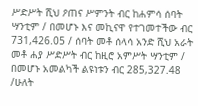ሥድሥት ሺህ ዖጠና ሥምንት ብር ከሐምሳ ሰባት ሣንቲም / በመሆኑ እና መኪናዋ የተገመተችው ብር 731,426.05 / ሰባት መቶ ሰላሳ አንድ ሺህ አራት መቶ ሐያ ሥድሥት ብር ከዚሮ አምሥት ሣንቲም / በመሆኑ አመልካች ልዩነቱን ብር 285,327.48 /ሁለት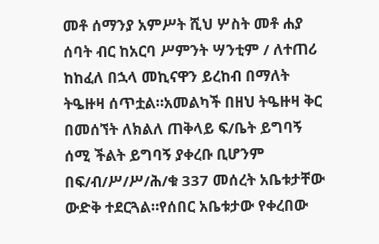መቶ ሰማንያ አምሥት ሺህ ሦስት መቶ ሐያ ሰባት ብር ከአርባ ሥምንት ሣንቲም / ለተጠሪ ከከፈለ በኋላ መኪናዋን ይረከብ በማለት ትዔዙዛ ሰጥቷል።አመልካች በዘህ ትዔዙዛ ቅር በመሰኘት ለክልለ ጠቅላይ ፍ/ቤት ይግባኝ ሰሚ ችልት ይግባኝ ያቀረቡ ቢሆንም በፍ/ብ/ሥ/ሥ/ሕ/ቁ 337 መሰረት አቤቱታቸው ውድቅ ተደርጓል።የሰበር አቤቱታው የቀረበው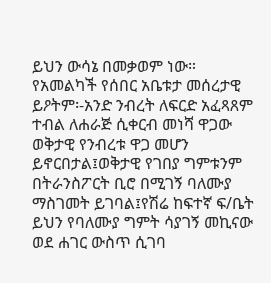ይህን ውሳኔ በመቃወም ነው።
የአመልካች የሰበር አቤቱታ መሰረታዊ ይዖትም፡-አንድ ንብረት ለፍርድ አፈጻጸም ተብል ለሐራጅ ሲቀርብ መነሻ ዋጋው ወቅታዊ የንብረቱ ዋጋ መሆን ይኖርበታል፤ወቅታዊ የገበያ ግምቱንም በትራንስፖርት ቢሮ በሚገኝ ባለሙያ ማስገመት ይገባል፤የሽሬ ከፍተኛ ፍ/ቤት ይህን የባለሙያ ግምት ሳያገኝ መኪናው ወደ ሐገር ውስጥ ሲገባ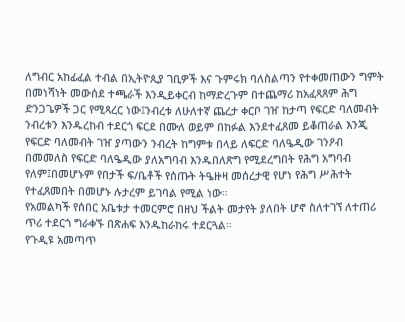ለግብር አከፊፈል ተብል በኢትዮጲያ ገቢዎች እና ጉምሩክ ባለስልጣን የተቀመጠውን ግምት በመነሻነት መውሰደ ተጫራች እንዲይቀርብ ከማድረጉም በተጨማሪ ከአፈጻጸም ሕግ ድንጋጌዎች ጋር የሚጻረር ነው፤ንብረቱ ለሁለተኛ ጨረታ ቀርቦ ገዠ ከታጣ የፍርድ ባለመብት ንብረቱን እንዱረከብ ተደርጎ ፍርደ በሙለ ወይም በከፉል እንደተፈጸመ ይቆጠራል እንጂ የፍርድ ባለመብት ገዠ ያጣውን ንብረት ከግምቱ በላይ ለፍርድ ባለዔዲው ገንዖብ በመመለስ የፍርድ ባለዔዲው ያለአግባብ እንዱበለጽግ የሚደረግበት የሕግ አግባብ የለም፤በመሆኑም የበታች ፍ/ቤቶች የሰጡት ትዔዙዛ መሰረታዊ የሆነ የሕግ ሥሕተት የተፈጸመበት በመሆኑ ሉታረም ይገባል የሚል ነው።
የአመልካች የሰበር አቤቱታ ተመርምሮ በዘህ ችልት መታየት ያለበት ሆኖ ስለተገኘ ለተጠሪ ጥሪ ተደርጎ ግራቀኙ በጽሐፍ እንዱከራከሩ ተደርጓል።
የጉዲዩ አመጣጥ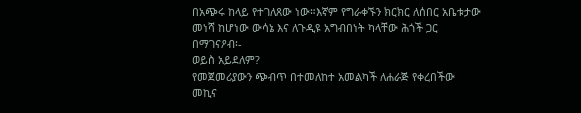በአጭሩ ከላይ የተገለጸው ነው።እኛም የግራቀኙን ክርክር ለሰበር አቤቱታው መነሻ ከሆነው ውሳኔ እና ለጉዲዩ አግብበነት ካላቸው ሕጎች ጋር በማገናዖብ፡-
ወይስ አይደለም?
የመጀመሪያውን ጭብጥ በተመለከተ አመልካች ለሐራጅ የቀረበችው መኪና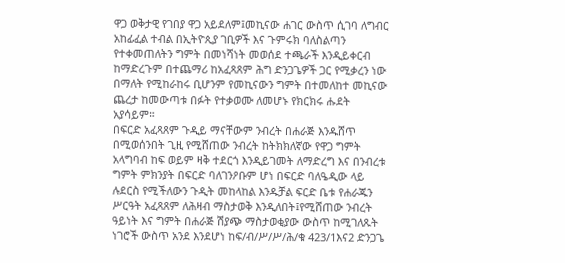ዋጋ ወቅታዊ የገበያ ዋጋ አይደለም፤መኪናው ሐገር ውስጥ ሲገባ ለግብር አከፊፈል ተብል በኢትዮጲያ ገቢዎች እና ጉምሩክ ባለስልጣን የተቀመጠለትን ግምት በመነሻነት መወሰደ ተጫራች እንዲይቀርብ ከማድረጉም በተጨማሪ ከአፈጻጸም ሕግ ድንጋጌዎች ጋር የሚቃረን ነው በማለት የሚከራከሩ ቢሆንም የመኪናውን ግምት በተመለከተ መኪናው ጨረታ ከመውጣቱ በፉት የተቃወሙ ለመሆኑ የክርክሩ ሑደት አያሳይም።
በፍርድ አፈጻጸም ጉዲይ ማናቸውም ንብረት በሐራጅ እንዱሸጥ በሚወሰንበት ጊዚ የሚሸጠው ንብረት ከትክክለኛው የዋጋ ግምት አላግባብ ከፍ ወይም ዛቅ ተደርጎ እንዲይገመት ለማድረግ እና በንብረቱ ግምት ምክንያት በፍርድ ባለገንዖቡም ሆነ በፍርድ ባለዔዲው ላይ ሉደርስ የሚችለውን ጉዲት መከላከል እንዱቻል ፍርድ ቤቱ የሐራጁን ሥርዓት አፈጻጸም ለሕዛብ ማስታወቅ እንዲለበት፤የሚሸጠው ንብረት ዓይነት እና ግምት በሐራጅ ሽያጭ ማስታወቂያው ውስጥ ከሚገለጹት ነገሮች ውስጥ አንደ እንደሆነ ከፍ/ብ/ሥ/ሥ/ሕ/ቁ 423/1እና2 ድንጋጌ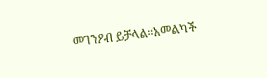መገንዖብ ይቻላል።አመልካች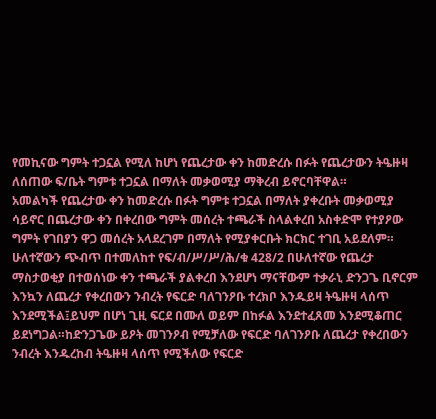የመኪናው ግምት ተጋኗል የሚለ ከሆነ የጨረታው ቀን ከመድረሱ በፉት የጨረታውን ትዔዙዛ ለሰጠው ፍ/ቤት ግምቱ ተጋኗል በማለት መቃወሚያ ማቅረብ ይኖርባቸዋል።
አመልካች የጨረታው ቀን ከመድረሱ በፉት ግምቱ ተጋኗል በማለት ያቀረቡት መቃወሚያ ሳይኖር በጨረታው ቀን በቀረበው ግምት መሰረት ተጫራች ስላልቀረበ አስቀድሞ የተያዖው ግምት የገበያን ዋጋ መሰረት አላደረገም በማለት የሚያቀርቡት ክርክር ተገቢ አይደለም።
ሁለተኛውን ጭብጥ በተመለከተ የፍ/ብ/ሥ/ሥ/ሕ/ቁ 428/2 በሁለተኛው የጨረታ ማስታወቂያ በተወሰነው ቀን ተጫራች ያልቀረበ እንደሆነ ማናቸውም ተቃራኒ ድንጋጌ ቢኖርም እንኳን ለጨረታ የቀረበውን ንብረት የፍርድ ባለገንዖቡ ተረክቦ እንዱይዛ ትዔዙዛ ላሰጥ እንደሚችል፤ይህም በሆነ ጊዚ ፍርደ በሙለ ወይም በከፉል እንደተፈጸመ እንደሚቆጠር ይደነግጋል።ከድንጋጌው ይዖት መገንዖብ የሚቻለው የፍርድ ባለገንዖቡ ለጨረታ የቀረበውን ንብረት እንዱረከብ ትዔዙዛ ላሰጥ የሚችለው የፍርድ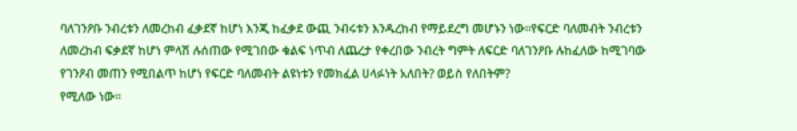ባለገንዖቡ ንብረቱን ለመረከብ ፈቃደኛ ከሆነ እንጂ ከፈቃደ ውጪ ንብሩቱን እንዱረከብ የማይደረግ መሆኑን ነው።የፍርድ ባለመብት ንብረቱን ለመረከብ ፍቃደኛ ከሆነ ምላሽ ሉሰጠው የሚገበው ቁልፍ ነጥብ ለጨረታ የቀረበው ንብረት ግምት ለፍርድ ባለገንዖቡ ሉከፈለው ከሚገባው የገንዖብ መጠን የሚበልጥ ከሆነ የፍርድ ባለመብት ልዩነቱን የመክፈል ሀላፉነት አለበት? ወይስ የለበትም?
የሚለው ነው።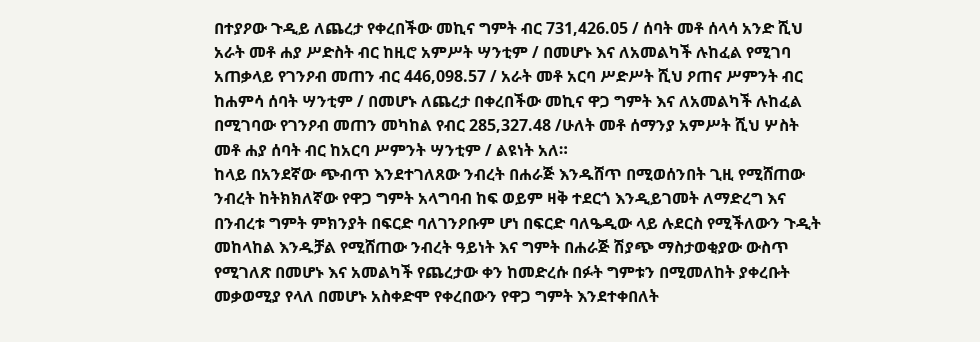በተያዖው ጉዲይ ለጨረታ የቀረበችው መኪና ግምት ብር 731,426.05 / ሰባት መቶ ሰላሳ አንድ ሺህ አራት መቶ ሐያ ሥድስት ብር ከዚሮ አምሥት ሣንቲም / በመሆኑ እና ለአመልካች ሉከፈል የሚገባ አጠቃላይ የገንዖብ መጠን ብር 446,098.57 / አራት መቶ አርባ ሥድሥት ሺህ ዖጠና ሥምንት ብር ከሐምሳ ሰባት ሣንቲም / በመሆኑ ለጨረታ በቀረበችው መኪና ዋጋ ግምት እና ለአመልካች ሉከፈል በሚገባው የገንዖብ መጠን መካከል የብር 285,327.48 /ሁለት መቶ ሰማንያ አምሥት ሺህ ሦስት መቶ ሐያ ሰባት ብር ከአርባ ሥምንት ሣንቲም / ልዩነት አለ።
ከላይ በአንደኛው ጭብጥ እንደተገለጸው ንብረት በሐራጅ እንዱሸጥ በሚወሰንበት ጊዚ የሚሸጠው ንብረት ከትክክለኛው የዋጋ ግምት አላግባብ ከፍ ወይም ዛቅ ተደርጎ እንዲይገመት ለማድረግ እና በንብረቱ ግምት ምክንያት በፍርድ ባለገንዖቡም ሆነ በፍርድ ባለዔዲው ላይ ሉደርስ የሚችለውን ጉዲት መከላከል እንዱቻል የሚሸጠው ንብረት ዓይነት እና ግምት በሐራጅ ሽያጭ ማስታወቂያው ውስጥ የሚገለጽ በመሆኑ እና አመልካች የጨረታው ቀን ከመድረሱ በፉት ግምቱን በሚመለከት ያቀረቡት መቃወሚያ የላለ በመሆኑ አስቀድሞ የቀረበውን የዋጋ ግምት እንደተቀበለት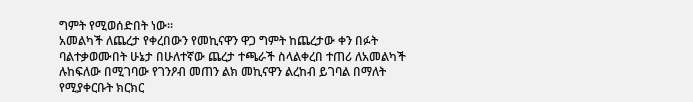ግምት የሚወሰድበት ነው።
አመልካች ለጨረታ የቀረበውን የመኪናዋን ዋጋ ግምት ከጨረታው ቀን በፉት ባልተቃወሙበት ሁኔታ በሁለተኛው ጨረታ ተጫራች ስላልቀረበ ተጠሪ ለአመልካች ሉከፍለው በሚገባው የገንዖብ መጠን ልክ መኪናዋን ልረከብ ይገባል በማለት የሚያቀርቡት ክርክር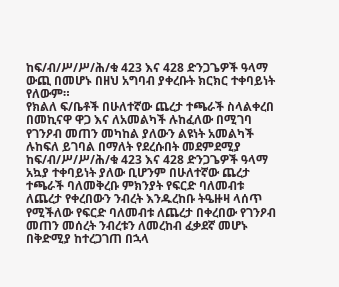ከፍ/ብ/ሥ/ሥ/ሕ/ቁ 423 እና 428 ድንጋጌዎች ዓላማ ውጪ በመሆኑ በዘህ አግባብ ያቀረቡት ክርክር ተቀባይነት የለውም።
የክልለ ፍ/ቤቶች በሁለተኛው ጨረታ ተጫራች ስላልቀረበ በመኪናዋ ዋጋ እና ለአመልካች ሉከፈለው በሚገባ የገንዖብ መጠን መካከል ያለውን ልዩነት አመልካች ሉከፍለ ይገባል በማለት የደረሱበት መደምደሚያ ከፍ/ብ/ሥ/ሥ/ሕ/ቁ 423 እና 428 ድንጋጌዎች ዓላማ አኳያ ተቀባይነት ያለው ቢሆንም በሁለተኛው ጨረታ ተጫራች ባለመቅረቡ ምክንያት የፍርድ ባለመብቱ ለጨረታ የቀረበውን ንብረት እንዱረከቡ ትዔዙዛ ላሰጥ የሚችለው የፍርድ ባለመብቱ ለጨረታ በቀረበው የገንዖብ መጠን መሰረት ንብረቱን ለመረከብ ፈቃደኛ መሆኑ በቅድሚያ ከተረጋገጠ በኋላ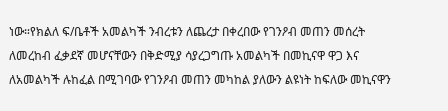ነው።የክልለ ፍ/ቤቶች አመልካች ንብረቱን ለጨረታ በቀረበው የገንዖብ መጠን መሰረት ለመረከብ ፈቃደኛ መሆናቸውን በቅድሚያ ሳያረጋግጡ አመልካች በመኪናዋ ዋጋ እና ለአመልካች ሉከፈል በሚገባው የገንዖብ መጠን መካከል ያለውን ልዩነት ከፍለው መኪናዋን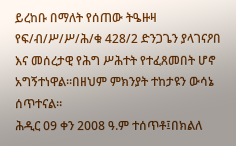ይረከቡ በማለት የሰጠው ትዔዙዛ የፍ/ብ/ሥ/ሥ/ሕ/ቁ 428/2 ድንጋጌን ያላገናዖበ እና መሰረታዊ የሕግ ሥሕተት የተፈጸመበት ሆኖ አግኝተነዋል።በዘህም ምክንያት ተከታዩን ውሳኔ ሰጥተናል።
ሕዲር 09 ቀን 2008 ዓ.ም ተሰጥቶ፤በክልለ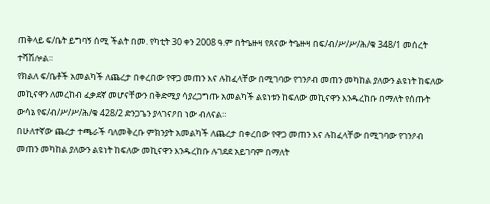ጠቅላይ ፍ/ቤት ይግባኝ ሰሚ ችልት በመ. የካቲት 30 ቀን 2008 ዓ.ም በትዔዙዛ የጸናው ትዔዙዛ በፍ/ብ/ሥ/ሥ/ሕ/ቁ 348/1 መሰረት ተሻሽሎል።
የክልለ ፍ/ቤቶች አመልካች ለጨረታ በቀረበው የዋጋ መጠን እና ሉከፈላቸው በሚገባው የገንዖብ መጠን መካከል ያለውን ልዩነት ከፍለው መኪናዋን ለመረከብ ፈቃደኛ መሆናቸውን በቅድሚያ ሳያረጋግጡ አመልካች ልዩነቱን ከፍለው መኪናዋን እንዱረከቡ በማለት የሰጡት ውሳኔ የፍ/ብ/ሥ/ሥ/ሕ/ቁ 428/2 ድንጋጌን ያላገናዖበ ነው ብለናል።
በሁለተኛው ጨረታ ተጫራች ባለመቅረቡ ምክንያት አመልካች ለጨረታ በቀረበው የዋጋ መጠን እና ሉከፈላቸው በሚገባው የገንዖብ መጠን መካከል ያለውን ልዩነት ከፍለው መኪናዋን እንዱረከቡ ሉገደደ አይገባም በማለት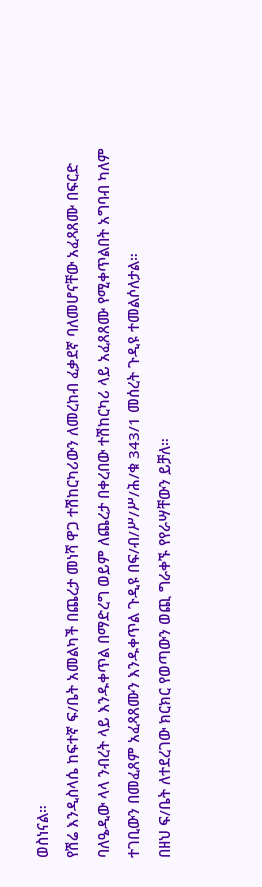ወስነናል።
የሽሬ እንዲስላሴ ከፍተኛ ፍ/ቤት አመልካች በጨረታ መነሻ ዋጋ ተሽከርካሪውን ለመረከብ ፈቃደኛ ባለመሆናቸው አፈጻጸሙ በፍርድ ባለዔዲው ላላ ንብረት ላይ እንዱቀጥል በማድረግ ወይም ለጨረታ በቀረበው ተሽከርካሪ ላይ አፈጸጸሙ የሚቀጥልበት አግባብ ካለም ተገቢውን በመፈጸም አፈጻጸሙን እንዱቀጥል ጉዲዩ በፍ/ብ/ሥ/ሥ/ሕ/ቁ 343/1 መሰረት ጉዲዩ ተመልሶለታል።
በዘህ ፍ/ቤት ለተደረገው ክርክር የወጣውን ወጪ ግራቀኙ የየራሣቸውን ይቻለ።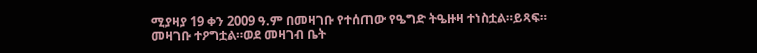ሚያዛያ 19 ቀን 2009 ዓ.ም በመዛገቡ የተሰጠው የዔግድ ትዔዙዛ ተነስቷል።ይጻፍ።
መዛገቡ ተዖግቷል።ወደ መዛገብ ቤት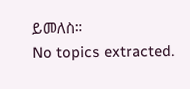ይመለስ።
No topics extracted.